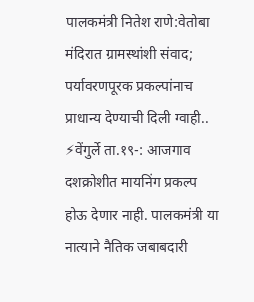पालकमंत्री नितेश राणे:वेतोबा मंदिरात ग्रामस्थांशी संवाद; पर्यावरणपूरक प्रकल्पांनाच प्राधान्य देण्याची दिली ग्वाही..
⚡वेंगुर्ले ता.१९-: आजगाव दशक्रोशीत मायनिंग प्रकल्प होऊ देणार नाही. पालकमंत्री या नात्याने नैतिक जबाबदारी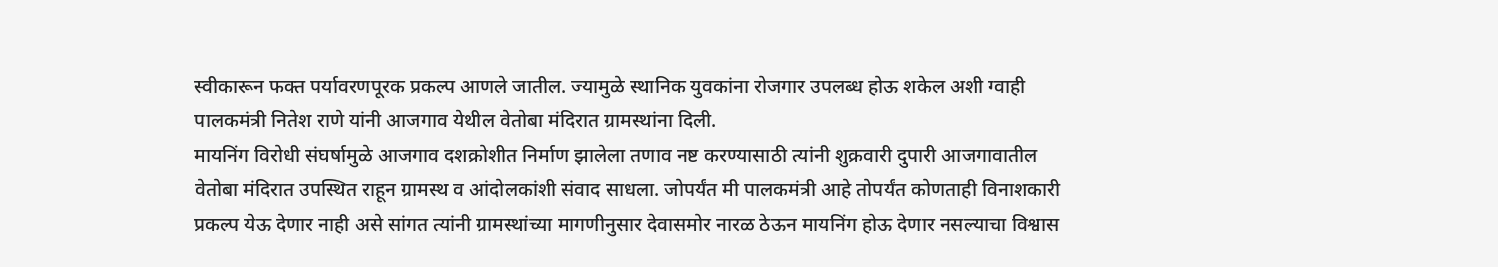स्वीकारून फक्त पर्यावरणपूरक प्रकल्प आणले जातील. ज्यामुळे स्थानिक युवकांना रोजगार उपलब्ध होऊ शकेल अशी ग्वाही पालकमंत्री नितेश राणे यांनी आजगाव येथील वेतोबा मंदिरात ग्रामस्थांना दिली.
मायनिंग विरोधी संघर्षामुळे आजगाव दशक्रोशीत निर्माण झालेला तणाव नष्ट करण्यासाठी त्यांनी शुक्रवारी दुपारी आजगावातील वेतोबा मंदिरात उपस्थित राहून ग्रामस्थ व आंदोलकांशी संवाद साधला. जोपर्यंत मी पालकमंत्री आहे तोपर्यंत कोणताही विनाशकारी प्रकल्प येऊ देणार नाही असे सांगत त्यांनी ग्रामस्थांच्या मागणीनुसार देवासमोर नारळ ठेऊन मायनिंग होऊ देणार नसल्याचा विश्वास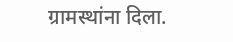ग्रामस्थांना दिला.